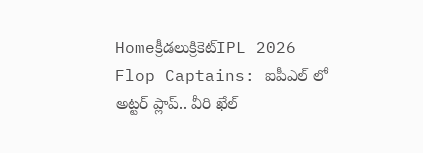Homeక్రీడలుక్రికెట్‌IPL 2026 Flop Captains: ఐపీఎల్ లో అట్టర్ ప్లాప్.. వీరి ఖేల్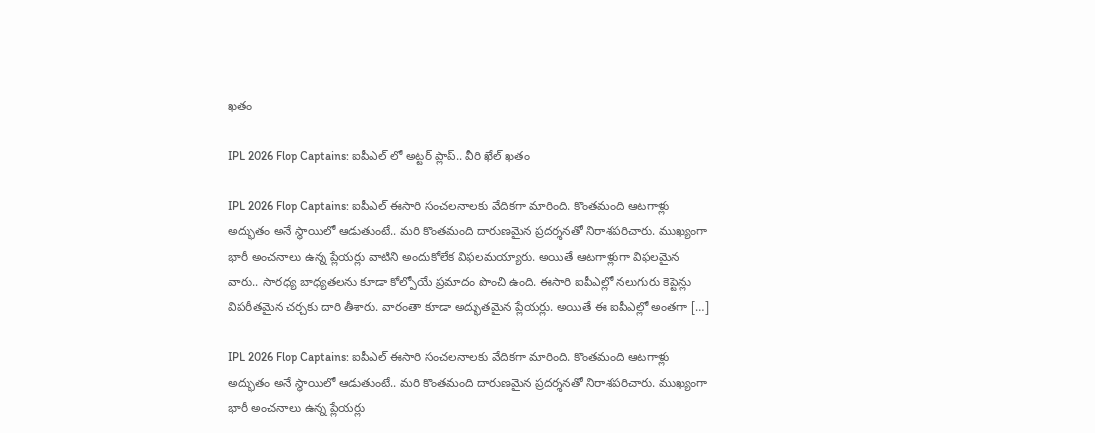ఖతం

IPL 2026 Flop Captains: ఐపీఎల్ లో అట్టర్ ప్లాప్.. వీరి ఖేల్ ఖతం

IPL 2026 Flop Captains: ఐపీఎల్ ఈసారి సంచలనాలకు వేదికగా మారింది. కొంతమంది ఆటగాళ్లు అద్భుతం అనే స్థాయిలో ఆడుతుంటే.. మరి కొంతమంది దారుణమైన ప్రదర్శనతో నిరాశపరిచారు. ముఖ్యంగా భారీ అంచనాలు ఉన్న ప్లేయర్లు వాటిని అందుకోలేక విఫలమయ్యారు. అయితే ఆటగాళ్లుగా విఫలమైన వారు.. సారధ్య బాధ్యతలను కూడా కోల్పోయే ప్రమాదం పొంచి ఉంది. ఈసారి ఐపీఎల్లో నలుగురు కెప్టెన్లు విపరీతమైన చర్చకు దారి తీశారు. వారంతా కూడా అద్భుతమైన ప్లేయర్లు. అయితే ఈ ఐపీఎల్లో అంతగా […]

IPL 2026 Flop Captains: ఐపీఎల్ ఈసారి సంచలనాలకు వేదికగా మారింది. కొంతమంది ఆటగాళ్లు అద్భుతం అనే స్థాయిలో ఆడుతుంటే.. మరి కొంతమంది దారుణమైన ప్రదర్శనతో నిరాశపరిచారు. ముఖ్యంగా భారీ అంచనాలు ఉన్న ప్లేయర్లు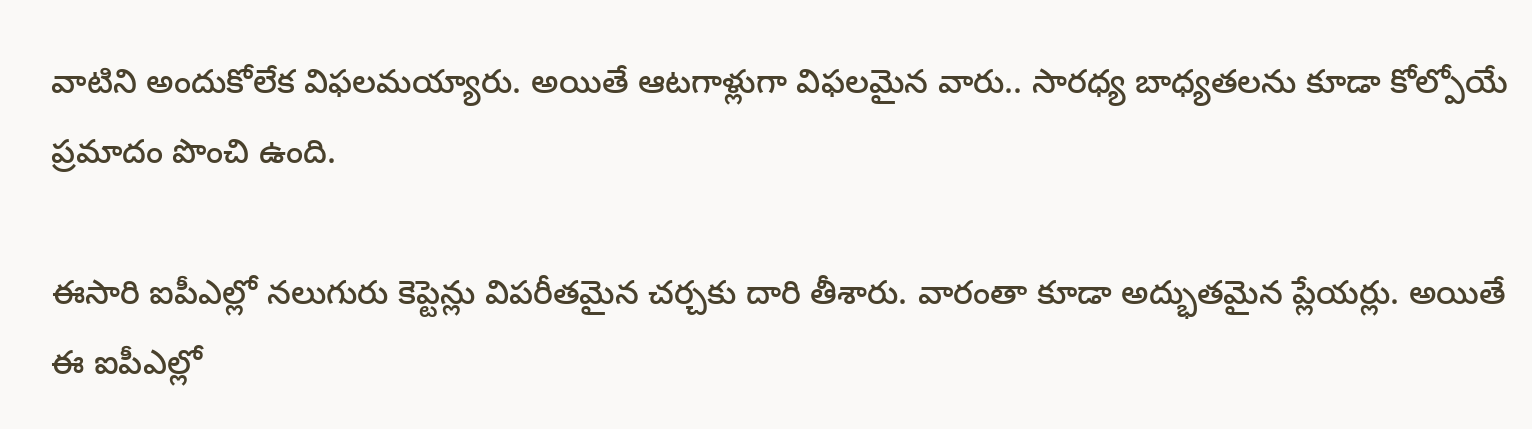వాటిని అందుకోలేక విఫలమయ్యారు. అయితే ఆటగాళ్లుగా విఫలమైన వారు.. సారధ్య బాధ్యతలను కూడా కోల్పోయే ప్రమాదం పొంచి ఉంది.

ఈసారి ఐపీఎల్లో నలుగురు కెప్టెన్లు విపరీతమైన చర్చకు దారి తీశారు. వారంతా కూడా అద్భుతమైన ప్లేయర్లు. అయితే ఈ ఐపీఎల్లో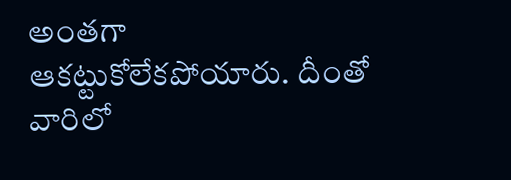అంతగా ఆకట్టుకోలేకపోయారు. దీంతో వారిలో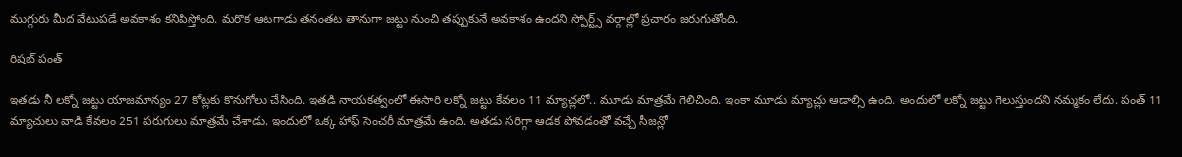ముగ్గురు మీద వేటుపడే అవకాశం కనిపిస్తోంది. మరొక ఆటగాడు తనంతట తానుగా జట్టు నుంచి తప్పుకునే అవకాశం ఉందని స్పోర్ట్స్ వర్గాల్లో ప్రచారం జరుగుతోంది.

రిషబ్ పంత్

ఇతడు నీ లక్నో జట్టు యాజమాన్యం 27 కోట్లకు కొనుగోలు చేసింది. ఇతడి నాయకత్వంలో ఈసారి లక్నో జట్టు కేవలం 11 మ్యాచ్లలో.. మూడు మాత్రమే గెలిచింది. ఇంకా మూడు మ్యాచ్లు ఆడాల్సి ఉంది. అందులో లక్నో జట్టు గెలుస్తుందని నమ్మకం లేదు. పంత్ 11 మ్యాచులు వాడి కేవలం 251 పరుగులు మాత్రమే చేశాడు. ఇందులో ఒక్క హాఫ్ సెంచరీ మాత్రమే ఉంది. అతడు సరిగ్గా ఆడక పోవడంతో వచ్చే సీజన్లో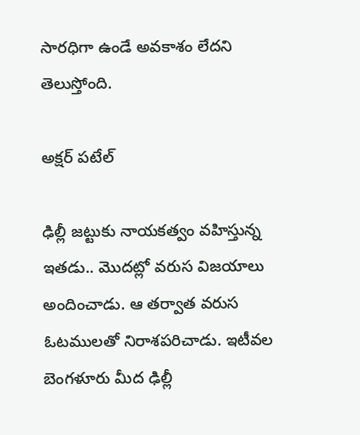సారధిగా ఉండే అవకాశం లేదని తెలుస్తోంది.

అక్షర్ పటేల్

ఢిల్లీ జట్టుకు నాయకత్వం వహిస్తున్న ఇతడు.. మొదట్లో వరుస విజయాలు అందించాడు. ఆ తర్వాత వరుస ఓటములతో నిరాశపరిచాడు. ఇటీవల బెంగళూరు మీద ఢిల్లీ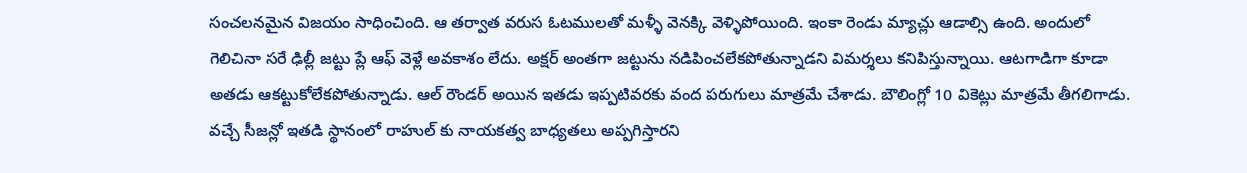సంచలనమైన విజయం సాధించింది. ఆ తర్వాత వరుస ఓటములతో మళ్ళీ వెనక్కి వెళ్ళిపోయింది. ఇంకా రెండు మ్యాచ్లు ఆడాల్సి ఉంది. అందులో గెలిచినా సరే ఢిల్లీ జట్టు ప్లే ఆఫ్ వెళ్లే అవకాశం లేదు. అక్షర్ అంతగా జట్టును నడిపించలేకపోతున్నాడని విమర్శలు కనిపిస్తున్నాయి. ఆటగాడిగా కూడా అతడు ఆకట్టుకోలేకపోతున్నాడు. ఆల్ రౌండర్ అయిన ఇతడు ఇప్పటివరకు వంద పరుగులు మాత్రమే చేశాడు. బౌలింగ్లో 10 వికెట్లు మాత్రమే తీగలిగాడు. వచ్చే సీజన్లో ఇతడి స్థానంలో రాహుల్ కు నాయకత్వ బాధ్యతలు అప్పగిస్తారని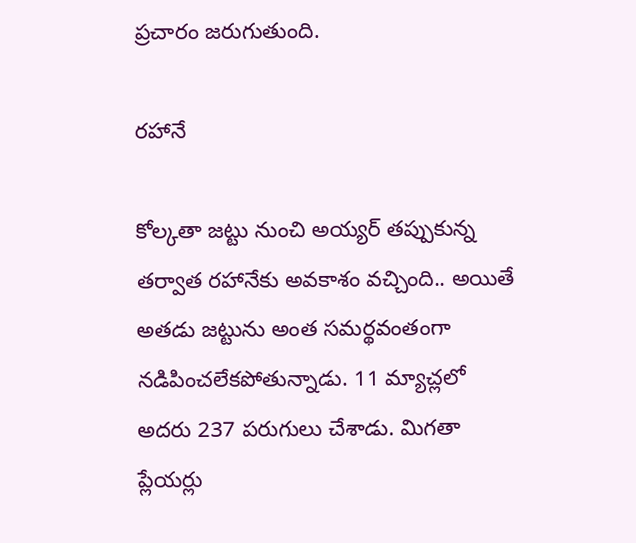ప్రచారం జరుగుతుంది.

రహానే

కోల్కతా జట్టు నుంచి అయ్యర్ తప్పుకున్న తర్వాత రహానేకు అవకాశం వచ్చింది.. అయితే అతడు జట్టును అంత సమర్థవంతంగా నడిపించలేకపోతున్నాడు. 11 మ్యాచ్లలో అదరు 237 పరుగులు చేశాడు. మిగతా ప్లేయర్లు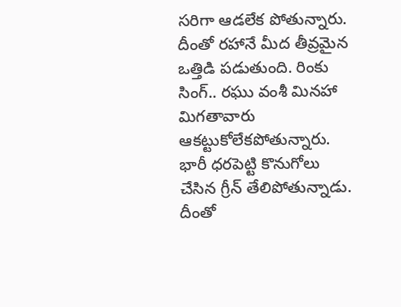సరిగా ఆడలేక పోతున్నారు. దీంతో రహానే మీద తీవ్రమైన ఒత్తిడి పడుతుంది. రింకు సింగ్.. రఘు వంశీ మినహా మిగతావారు ఆకట్టుకోలేకపోతున్నారు. భారీ ధరపెట్టి కొనుగోలు చేసిన గ్రీన్ తేలిపోతున్నాడు. దీంతో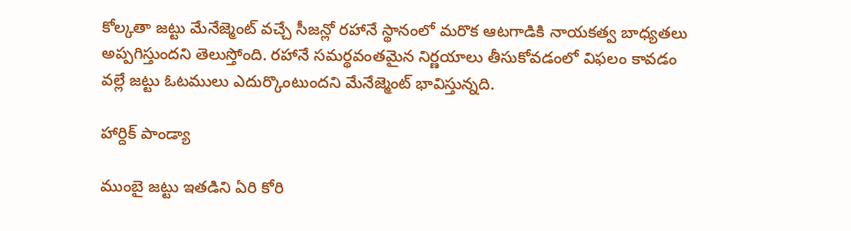కోల్కతా జట్టు మేనేజ్మెంట్ వచ్చే సీజన్లో రహానే స్థానంలో మరొక ఆటగాడికి నాయకత్వ బాధ్యతలు అప్పగిస్తుందని తెలుస్తోంది. రహానే సమర్థవంతమైన నిర్ణయాలు తీసుకోవడంలో విఫలం కావడం వల్లే జట్టు ఓటములు ఎదుర్కొంటుందని మేనేజ్మెంట్ భావిస్తున్నది.

హార్దిక్ పాండ్యా

ముంబై జట్టు ఇతడిని ఏరి కోరి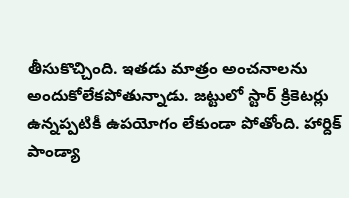తీసుకొచ్చింది. ఇతడు మాత్రం అంచనాలను అందుకోలేకపోతున్నాడు. జట్టులో స్టార్ క్రికెటర్లు ఉన్నప్పటికీ ఉపయోగం లేకుండా పోతోంది. హార్దిక్ పాండ్యా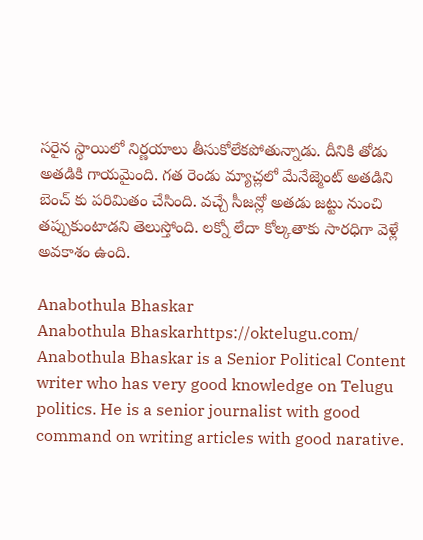సరైన స్థాయిలో నిర్ణయాలు తీసుకోలేకపోతున్నాడు. దీనికి తోడు అతడికి గాయమైంది. గత రెండు మ్యాచ్లలో మేనేజ్మెంట్ అతడిని బెంచ్ కు పరిమితం చేసింది. వచ్చే సీజన్లో అతడు జట్టు నుంచి తప్పుకుంటాడని తెలుస్తోంది. లక్నో లేదా కోల్కతాకు సారధిగా వెళ్లే అవకాశం ఉంది.

Anabothula Bhaskar
Anabothula Bhaskarhttps://oktelugu.com/
Anabothula Bhaskar is a Senior Political Content writer who has very good knowledge on Telugu politics. He is a senior journalist with good command on writing articles with good narative.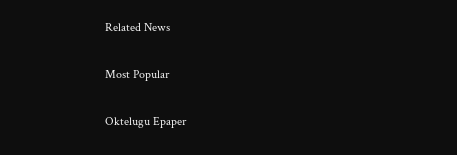Related News

Most Popular

Oktelugu Epaper